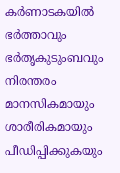കർണാടകയിൽ ഭർത്താവും ഭർതൃകുടുംബവും നിരന്തരം മാനസികമായും ശാരീരികമായും പീഡിപ്പിക്കുകയും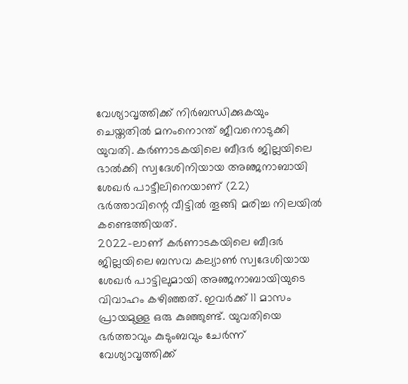വേശ്യാവൃത്തിക്ക് നിർബന്ധിക്കുകയും ചെയ്തതിൽ മനംനൊന്ത് ജീവനൊടുക്കി യുവതി. കർണാടകയിലെ ബീദർ ജില്ലയിലെ ഭാൽക്കി സ്വദേശിനിയായ അഞ്ജനാബായി ശേഖർ പാട്ടീലിനെയാണ് (22) ഭർത്താവിന്റെ വീട്ടിൽ തൂങ്ങി മരിച്ച നിലയിൽ കണ്ടെത്തിയത്.
2022-ലാണ് കർണാടകയിലെ ബീദർ ജില്ലയിലെ ബസവ കല്യാൺ സ്വദേശിയായ ശേഖർ പാട്ടിലുമായി അഞ്ജനാബായിയുടെ വിവാഹം കഴിഞ്ഞത്. ഇവർക്ക് 11 മാസം പ്രായമുള്ള ഒരു കുഞ്ഞുണ്ട്. യുവതിയെ ഭർത്താവും കുടുംബവും ചേർന്ന് വേശ്യാവൃത്തിക്ക്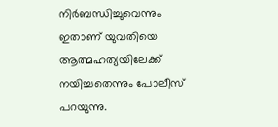നിർബന്ധിച്ചുവെന്നും ഇതാണ് യുവതിയെ ആത്മഹത്യയിലേക്ക് നയിച്ചതെന്നും പോലീസ് പറയുന്നു.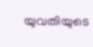യുവതിയുടെ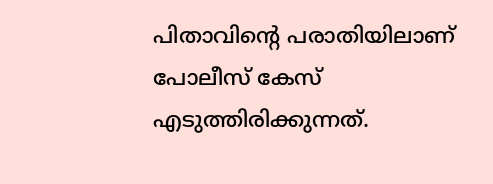പിതാവിന്റെ പരാതിയിലാണ് പോലീസ് കേസ് എടുത്തിരിക്കുന്നത്.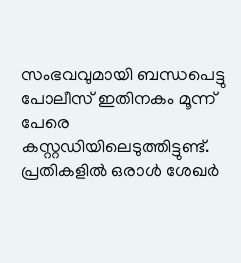സംഭവവുമായി ബന്ധപെട്ടു പോലീസ് ഇതിനകം മൂന്ന് പേരെ കസ്റ്റഡിയിലെടുത്തിട്ടുണ്ട്. പ്രതികളിൽ ഒരാൾ ശേഖർ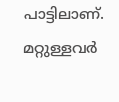പാട്ടിലാണ്. മറ്റുള്ളവർ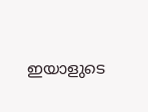ഇയാളുടെ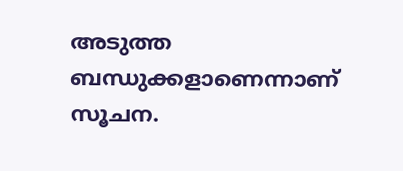അടുത്ത ബന്ധുക്കളാണെന്നാണ് സൂചന.